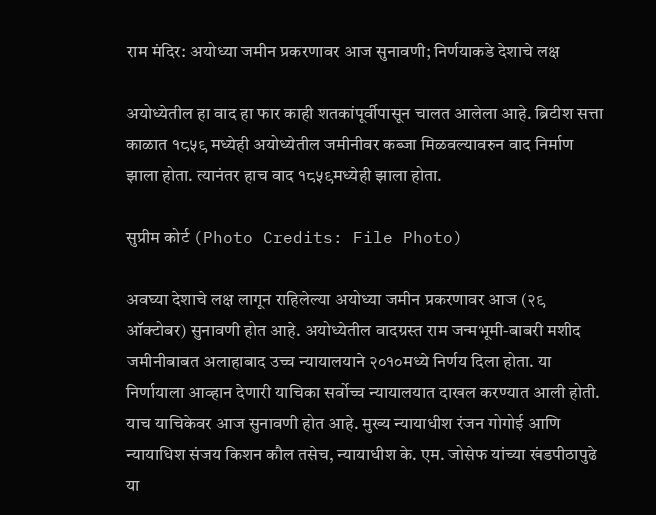राम मंदिर: अयोध्या जमीन प्रकरणावर आज सुनावणी; निर्णयाकडे देशाचे लक्ष

अयोध्येतील हा वाद हा फार काही शतकांपूर्वीपासून चालत आलेला आहे. ब्रिटीश सत्ता काळात १८५९ मध्येही अयोध्येतील जमीनीवर कब्जा मिळवल्यावरुन वाद निर्माण झाला होता. त्यानंतर हाच वाद १८५९मध्येही झाला होता.

सुप्रीम कोर्ट (Photo Credits: File Photo)

अवघ्या देशाचे लक्ष लागून राहिलेल्या अयोध्या जमीन प्रकरणावर आज (२९ ऑक्टोबर) सुनावणी होत आहे. अयोध्येतील वादग्रस्त राम जन्मभूमी-बाबरी मशीद जमीनीबाबत अलाहाबाद उच्च न्यायालयाने २०१०मध्ये निर्णय दिला होता. या निर्णायाला आव्हान देणारी याचिका सर्वोच्च न्यायालयात दाखल करण्यात आली होती. याच याचिकेवर आज सुनावणी होत आहे. मुख्य न्यायाधीश रंजन गोगोई आणि न्यायाधिश संजय किशन कौल तसेच, न्यायाधीश के. एम. जोसेफ यांच्या खंडपीठापुढे या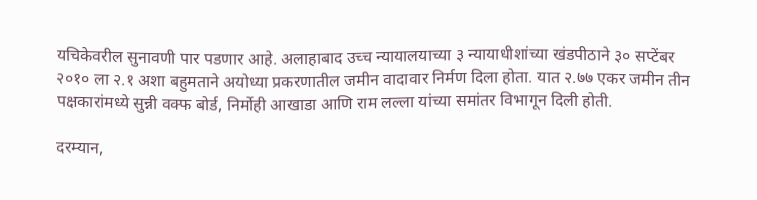यचिकेवरील सुनावणी पार पडणार आहे. अलाहाबाद उच्च न्यायालयाच्या ३ न्यायाधीशांच्या खंडपीठाने ३० सप्टेंबर २०१० ला २.१ अशा बहुमताने अयोध्या प्रकरणातील जमीन वादावार निर्मण दिला होता. यात २.७७ एकर जमीन तीन पक्षकारांमध्ये सुन्नी वक्फ बोर्ड, निर्मोही आखाडा आणि राम लल्ला यांच्या समांतर विभागून दिली होती.

दरम्यान,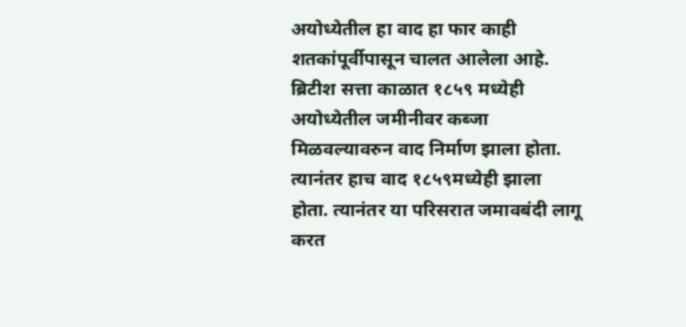अयोध्येतील हा वाद हा फार काही शतकांपूर्वीपासून चालत आलेला आहे. ब्रिटीश सत्ता काळात १८५९ मध्येही अयोध्येतील जमीनीवर कब्जा मिळवल्यावरुन वाद निर्माण झाला होता. त्यानंतर हाच वाद १८५९मध्येही झाला होता. त्यानंतर या परिसरात जमावबंदी लागू करत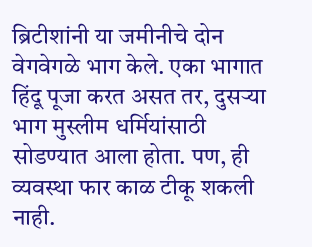ब्रिटीशांनी या जमीनीचे दोन वेगवेगळे भाग केले. एका भागात हिंदू पूजा करत असत तर, दुसऱ्या भाग मुस्लीम धर्मियांसाठी सोडण्यात आला होता. पण, ही व्यवस्था फार काळ टीकू शकली नाही.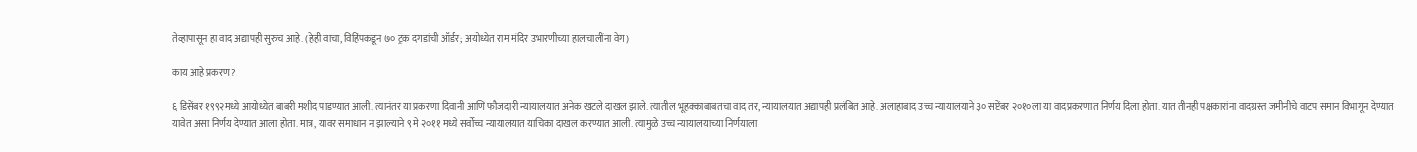तेव्हापासून हा वाद अद्यापही सुरुच आहे. (हेही वाचा, विहिंपकडून ७० ट्रक दगडांची ऑर्डर; अयोध्येत राम मंदिर उभारणीच्या हालचालींना वेग)

काय आहे प्रकरण?

६ डिसेंबर १९९२मध्ये आयोध्येत बाबरी मशीद पाडण्यात आली. त्यानंतर या प्रकरणा दिवानी आणि फौजदारी न्यायालयात अनेक खटले दाखल झाले. त्यातील भूहक्काबाबतचा वाद तर, न्यायालयात अद्यापही प्रलंबित आहे. अलाहाबाद उच्च न्यायालयाने ३० सप्टेंबर २०१०ला या वादप्रकरणात निर्णय दिला होता. यात तीनही पक्षकारांना वादग्रस्त जमीनीचे वाटप समान विभागून देण्यात यावेत असा निर्णय देण्यात आला होता. मात्र, यावर समाधान न झाल्याने ९ मे २०११ मध्ये सर्वोच्च न्यायालयात याचिका दाखल करण्यात आली. त्यामुळे उच्च न्यायालयाच्या निर्णयाला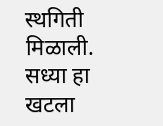स्थगिती मिळाली. सध्या हा खटला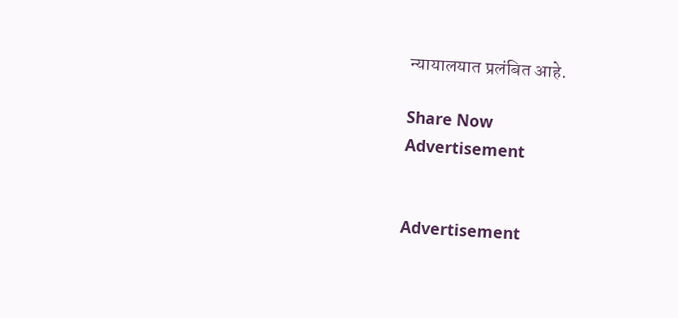न्यायालयात प्रलंबित आहे.

Share Now
Advertisement


Advertisement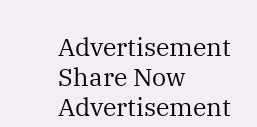Advertisement
Share Now
Advertisement